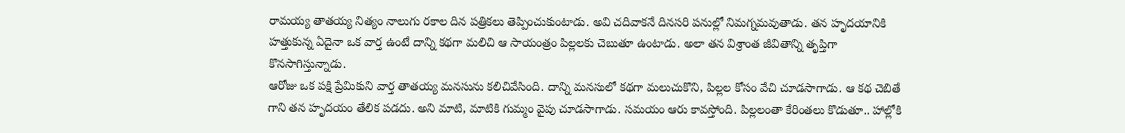రామయ్య తాతయ్య నిత్యం నాలుగు రకాల దిన పత్రికలు తెప్పించుకుంటాడు. అవి చదివాకనే దినసరి పనుల్లో నిమగ్నమవుతాడు. తన హృదయానికి హత్తుకున్న ఏదైనా ఒక వార్త ఉంటే దాన్ని కథగా మలిచి ఆ సాయంత్రం పిల్లలకు చెబుతూ ఉంటాడు. అలా తన విశ్రాంత జీవితాన్ని తృప్తిగా కొనసాగిస్తున్నాడు.
ఆరోజు ఒక పక్షి ప్రేమికుని వార్త తాతయ్య మనసును కలిచివేసింది. దాన్ని మనసులో కథగా మలుచుకొని, పిల్లల కోసం వేచి చూడసాగాడు. ఆ కథ చెబితే గాని తన హృదయం తేలిక పడదు. అని మాటి, మాటికి గుమ్మం వైపు చూడసాగాడు. సమయం ఆరు కావస్తోంది. పిల్లలంతా కేరింతలు కొడుతూ.. హాల్లోకి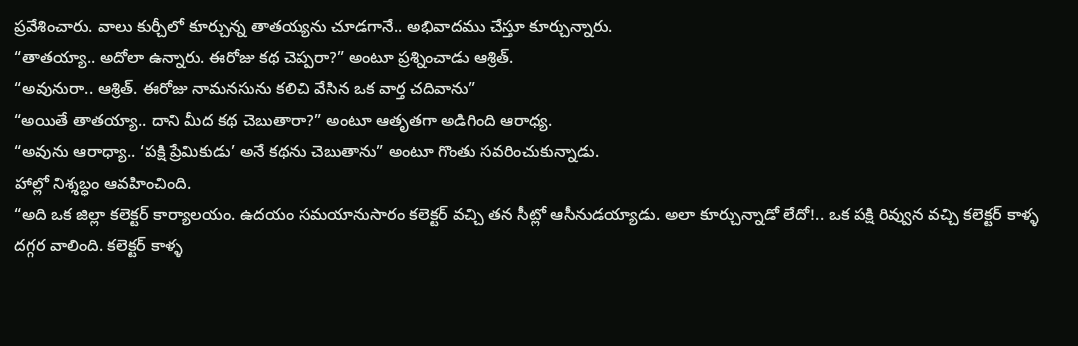ప్రవేశించారు. వాలు కుర్చీలో కూర్చున్న తాతయ్యను చూడగానే.. అభివాదము చేస్తూ కూర్చున్నారు.
“తాతయ్యా.. అదోలా ఉన్నారు. ఈరోజు కథ చెప్పరా?” అంటూ ప్రశ్నించాడు ఆశ్రిత్.
“అవునురా.. ఆశ్రిత్. ఈరోజు నామనసును కలిచి వేసిన ఒక వార్త చదివాను”
“అయితే తాతయ్యా.. దాని మీద కథ చెబుతారా?” అంటూ ఆతృతగా అడిగింది ఆరాధ్య.
“అవును ఆరాధ్యా.. ‘పక్షి ప్రేమికుడు’ అనే కథను చెబుతాను” అంటూ గొంతు సవరించుకున్నాడు.
హాల్లో నిశ్శబ్ధం ఆవహించింది.
“అది ఒక జిల్లా కలెక్టర్ కార్యాలయం. ఉదయం సమయానుసారం కలెక్టర్ వచ్చి తన సీట్లో ఆసీనుడయ్యాడు. అలా కూర్చున్నాడో లేదో!.. ఒక పక్షి రివ్వున వచ్చి కలెక్టర్ కాళ్ళ దగ్గర వాలింది. కలెక్టర్ కాళ్ళ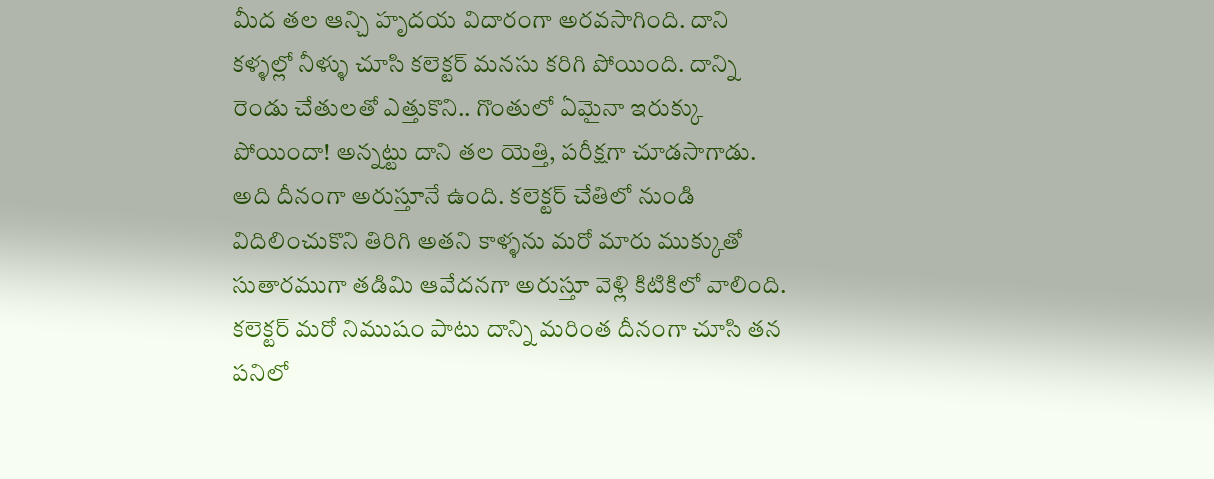మీద తల ఆన్చి హృదయ విదారంగా అరవసాగింది. దాని కళ్ళల్లో నీళ్ళు చూసి కలెక్టర్ మనసు కరిగి పోయింది. దాన్ని రెండు చేతులతో ఎత్తుకొని.. గొంతులో ఏమైనా ఇరుక్కు పోయిందా! అన్నట్టు దాని తల యెత్తి, పరీక్షగా చూడసాగాడు. అది దీనంగా అరుస్తూనే ఉంది. కలెక్టర్ చేతిలో నుండి విదిలించుకొని తిరిగి అతని కాళ్ళను మరో మారు ముక్కుతో సుతారముగా తడిమి ఆవేదనగా అరుస్తూ వెళ్లి కిటికిలో వాలింది. కలెక్టర్ మరో నిముషం పాటు దాన్ని మరింత దీనంగా చూసి తన పనిలో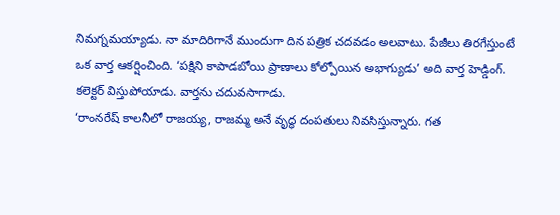నిమగ్నమయ్యాడు. నా మాదిరిగానే ముందుగా దిన పత్రిక చదవడం అలవాటు. పేజీలు తిరగేస్తుంటే ఒక వార్త ఆకర్షించింది. ‘పక్షిని కాపాడబోయి ప్రాణాలు కోల్పోయిన అభాగ్యుడు’ అది వార్త హెడ్డింగ్.
కలెక్టర్ విస్తుపోయాడు. వార్తను చదువసాగాడు.
‘రాంనరేష్ కాలనీలో రాజయ్య, రాజమ్మ అనే వృద్ధ దంపతులు నివసిస్తున్నారు. గత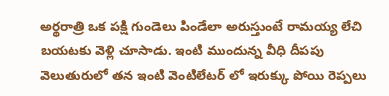అర్థరాత్రి ఒక పక్షి గుండెలు పిండేలా అరుస్తుంటే రామయ్య లేచి బయటకు వెళ్లి చూసాడు. ఇంటి ముందున్న వీధి దీపపు వెలుతురులో తన ఇంటి వెంటిలేటర్ లో ఇరుక్కు పోయి రెప్పలు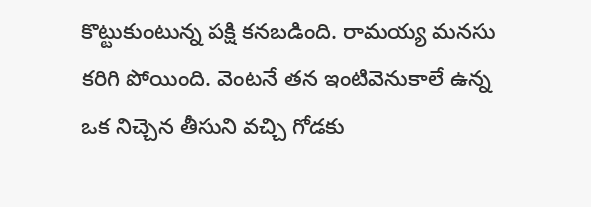కొట్టుకుంటున్న పక్షి కనబడింది. రామయ్య మనసు కరిగి పోయింది. వెంటనే తన ఇంటివెనుకాలే ఉన్న ఒక నిచ్చెన తీసుని వచ్చి గోడకు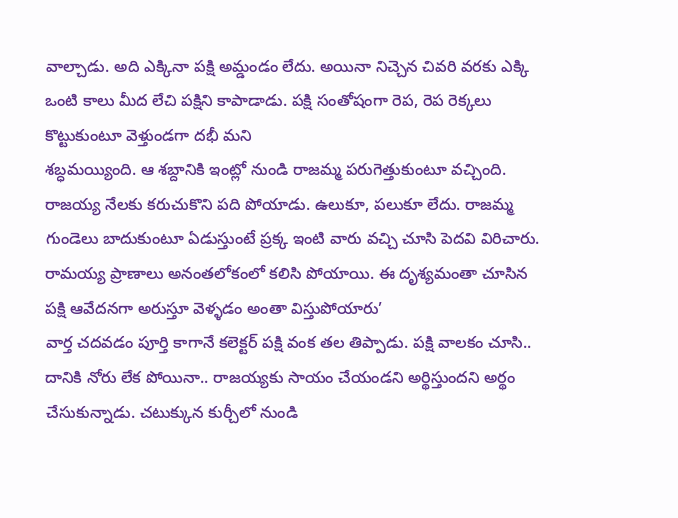వాల్చాడు. అది ఎక్కినా పక్షి అమ్డండం లేదు. అయినా నిచ్చెన చివరి వరకు ఎక్కి ఒంటి కాలు మీద లేచి పక్షిని కాపాడాడు. పక్షి సంతోషంగా రెప, రెప రెక్కలు కొట్టుకుంటూ వెళ్తుండగా దభీ మని
శబ్ధమయ్యింది. ఆ శబ్దానికి ఇంట్లో నుండి రాజమ్మ పరుగెత్తుకుంటూ వచ్చింది. రాజయ్య నేలకు కరుచుకొని పది పోయాడు. ఉలుకూ, పలుకూ లేదు. రాజమ్మ గుండెలు బాదుకుంటూ ఏడుస్తుంటే ప్రక్క ఇంటి వారు వచ్చి చూసి పెదవి విరిచారు. రామయ్య ప్రాణాలు అనంతలోకంలో కలిసి పోయాయి. ఈ దృశ్యమంతా చూసిన పక్షి ఆవేదనగా అరుస్తూ వెళ్ళడం అంతా విస్తుపోయారు’
వార్త చదవడం పూర్తి కాగానే కలెక్టర్ పక్షి వంక తల తిప్పాడు. పక్షి వాలకం చూసి.. దానికి నోరు లేక పోయినా.. రాజయ్యకు సాయం చేయండని అర్థిస్తుందని అర్థం చేసుకున్నాడు. చటుక్కున కుర్చీలో నుండి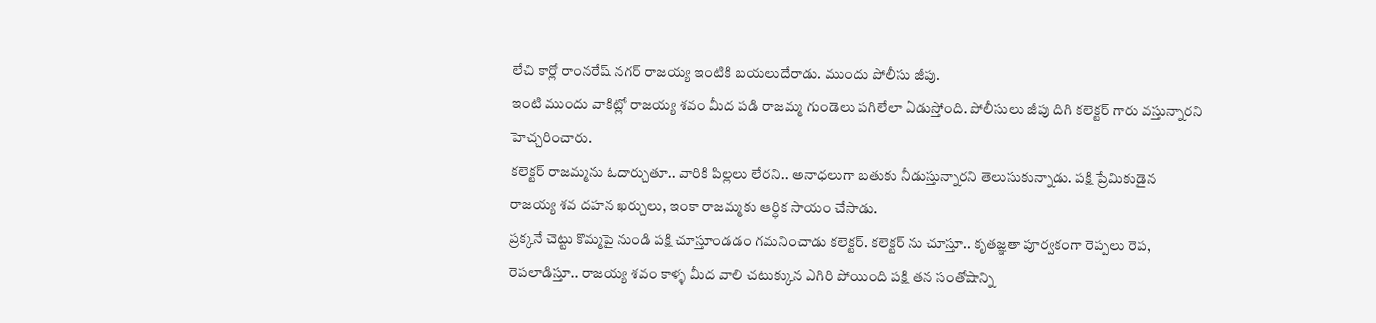లేచి కార్లో రాంనరేష్ నగర్ రాజయ్య ఇంటికి బయలుదేరాడు. ముందు పోలీసు జీపు.
ఇంటి ముందు వాకిట్లో రాజయ్య శవం మీద పడి రాజమ్మ గుండెలు పగిలేలా ఏడుస్తోంది. పోలీసులు జీపు దిగి కలెక్టర్ గారు వస్తున్నారని హెచ్చరించారు.
కలెక్టర్ రాజమ్మను ఓదార్చుతూ.. వారికి పిల్లలు లేరని.. అనాధలుగా బతుకు నీడుస్తున్నారని తెలుసుకున్నాడు. పక్షి ప్రేమికుడైన రాజయ్య శవ దహన ఖర్చులు, ఇంకా రాజమ్మకు ఆర్ధిక సాయం చేసాడు.
ప్రక్కనే చెట్టు కొమ్మపై నుండి పక్షి చూస్తూండడం గమనించాడు కలెక్టర్. కలెక్టర్ ను చూస్తూ.. కృతజ్ఞతా పూర్వకంగా రెప్పలు రెప, రెపలాడిస్తూ.. రాజయ్య శవం కాళ్ళ మీద వాలి చటుక్కున ఎగిరి పోయింది పక్షి తన సంతోషాన్ని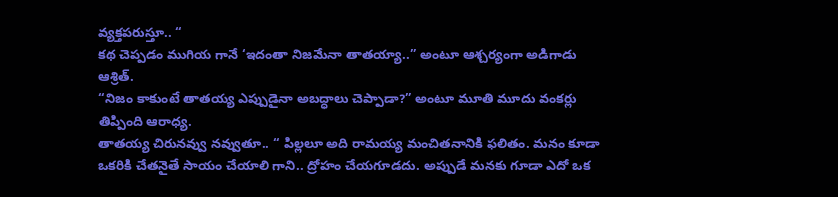వ్యక్తపరుస్తూ.. “
కథ చెప్పడం ముగియ గానే ‘ఇదంతా నిజమేనా తాతయ్యా..” అంటూ ఆశ్చర్యంగా అడిగాడు ఆశ్రిత్.
“నిజం కాకుంటే తాతయ్య ఎప్పుడైనా అబద్ధాలు చెప్పాడా?” అంటూ మూతి మూదు వంకర్లు తిప్పింది ఆరాధ్య.
తాతయ్య చిరునవ్వు నవ్వుతూ.. “ పిల్లలూ అది రామయ్య మంచితనానికి ఫలితం. మనం కూడా ఒకరికి చేతనైతే సాయం చేయాలి గాని.. ద్రోహం చేయగూడదు. అప్పుడే మనకు గూడా ఎదో ఒక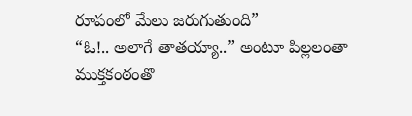రూపంలో మేలు జరుగుతుంది”
“ఓ!.. అలాగే తాతయ్యా..” అంటూ పిల్లలంతా ముక్తకంఠంతొ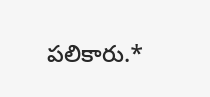పలికారు.*